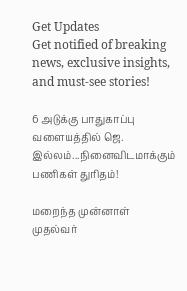Get Updates
Get notified of breaking news, exclusive insights, and must-see stories!

6 அடுக்கு பாதுகாப்பு வளையத்தில் ஜெ. இல்லம்...நினைவிடமாக்கும் பணிகள் துரிதம்!

மறைந்த முன்னாள் முதல்வர்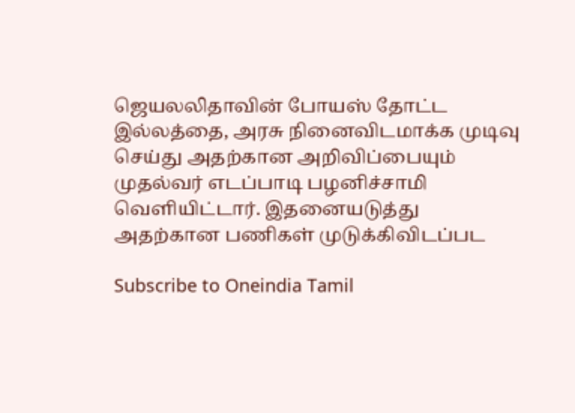ஜெயலலிதாவின் போயஸ் தோட்ட இல்லத்தை, அரசு நினைவிடமாக்க முடிவு செய்து அதற்கான அறிவிப்பையும் முதல்வர் எடப்பாடி பழனிச்சாமி வெளியிட்டார். இதனையடுத்து அதற்கான பணிகள் முடுக்கிவிடப்பட

Subscribe to Oneindia Tamil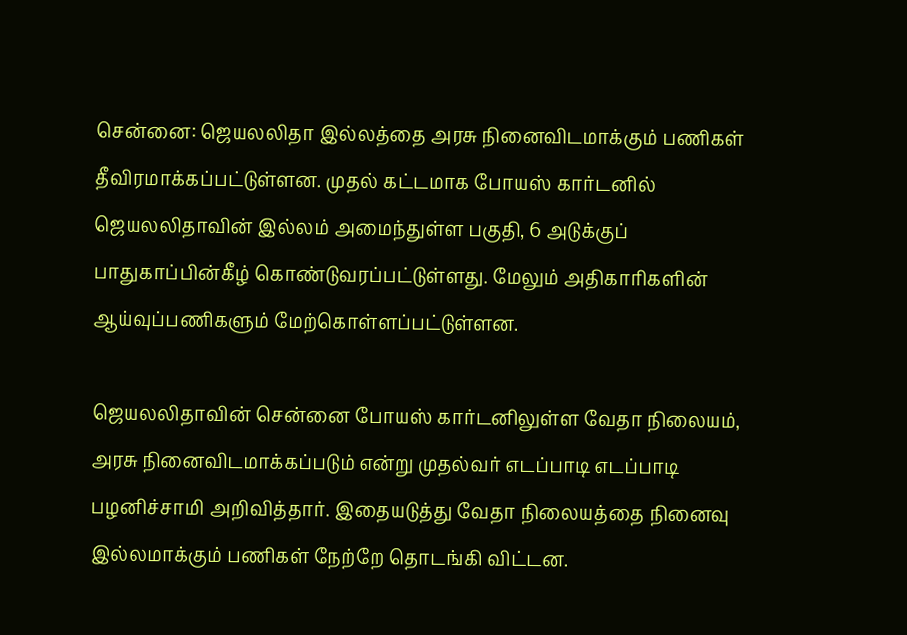சென்னை: ஜெயலலிதா இல்லத்தை அரசு நினைவிடமாக்கும் பணிகள் தீவிரமாக்கப்பட்டுள்ளன. முதல் கட்டமாக போயஸ் கார்டனில் ஜெயலலிதாவின் இல்லம் அமைந்துள்ள பகுதி, 6 அடுக்குப் பாதுகாப்பின்கீழ் கொண்டுவரப்பட்டுள்ளது. மேலும் அதிகாரிகளின் ஆய்வுப்பணிகளும் மேற்கொள்ளப்பட்டுள்ளன.

ஜெயலலிதாவின் சென்னை போயஸ் கார்டனிலுள்ள வேதா நிலையம், அரசு நினைவிடமாக்கப்படும் என்று முதல்வர் எடப்பாடி எடப்பாடி பழனிச்சாமி அறிவித்தார். இதையடுத்து வேதா நிலையத்தை நினைவு இல்லமாக்கும் பணிகள் நேற்றே தொடங்கி விட்டன.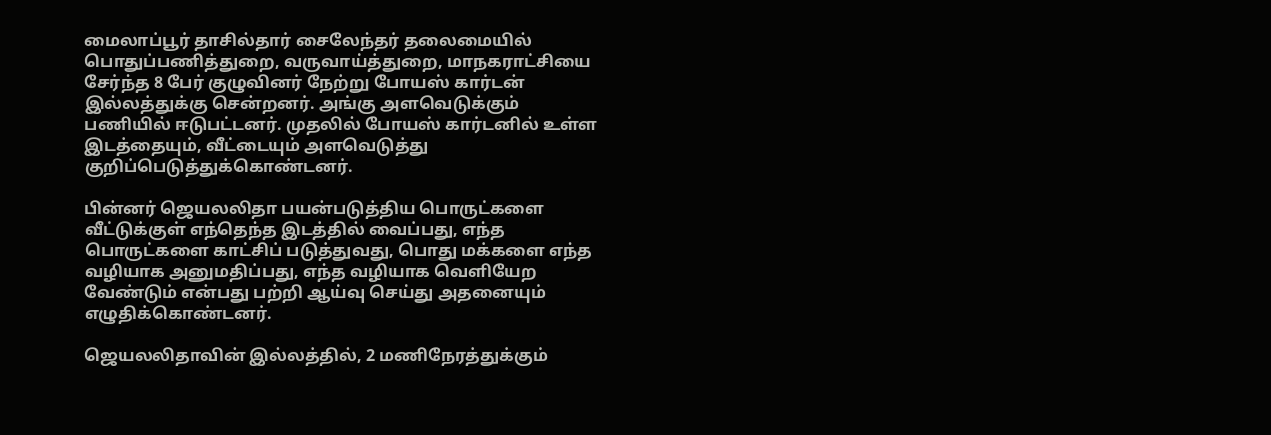மைலாப்பூர் தாசில்தார் சைலேந்தர் தலைமையில் பொதுப்பணித்துறை, வருவாய்த்துறை, மாநகராட்சியை சேர்ந்த 8 பேர் குழுவினர் நேற்று போயஸ் கார்டன் இல்லத்துக்கு சென்றனர். அங்கு அளவெடுக்கும் பணியில் ஈடுபட்டனர். முதலில் போயஸ் கார்டனில் உள்ள இடத்தையும், வீட்டையும் அளவெடுத்து குறிப்பெடுத்துக்கொண்டனர்.

பின்னர் ஜெயலலிதா பயன்படுத்திய பொருட்களை வீட்டுக்குள் எந்தெந்த இடத்தில் வைப்பது, எந்த பொருட்களை காட்சிப் படுத்துவது, பொது மக்களை எந்த வழியாக அனுமதிப்பது, எந்த வழியாக வெளியேற வேண்டும் என்பது பற்றி ஆய்வு செய்து அதனையும் எழுதிக்கொண்டனர்.

ஜெயலலிதாவின் இல்லத்தில், 2 மணிநேரத்துக்கும்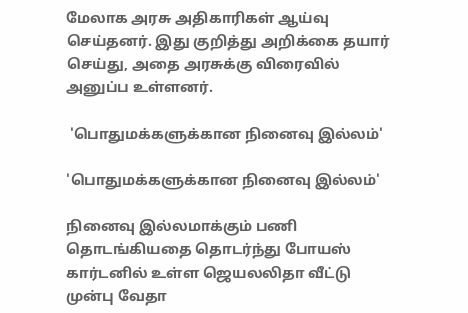மேலாக அரசு அதிகாரிகள் ஆய்வு செய்தனர். இது குறித்து அறிக்கை தயார் செய்து, அதை அரசுக்கு விரைவில் அனுப்ப உள்ளனர்.

 'பொதுமக்களுக்கான நினைவு இல்லம்'

'பொதுமக்களுக்கான நினைவு இல்லம்'

நினைவு இல்லமாக்கும் பணி தொடங்கியதை தொடர்ந்து போயஸ் கார்டனில் உள்ள ஜெயலலிதா வீட்டு முன்பு வேதா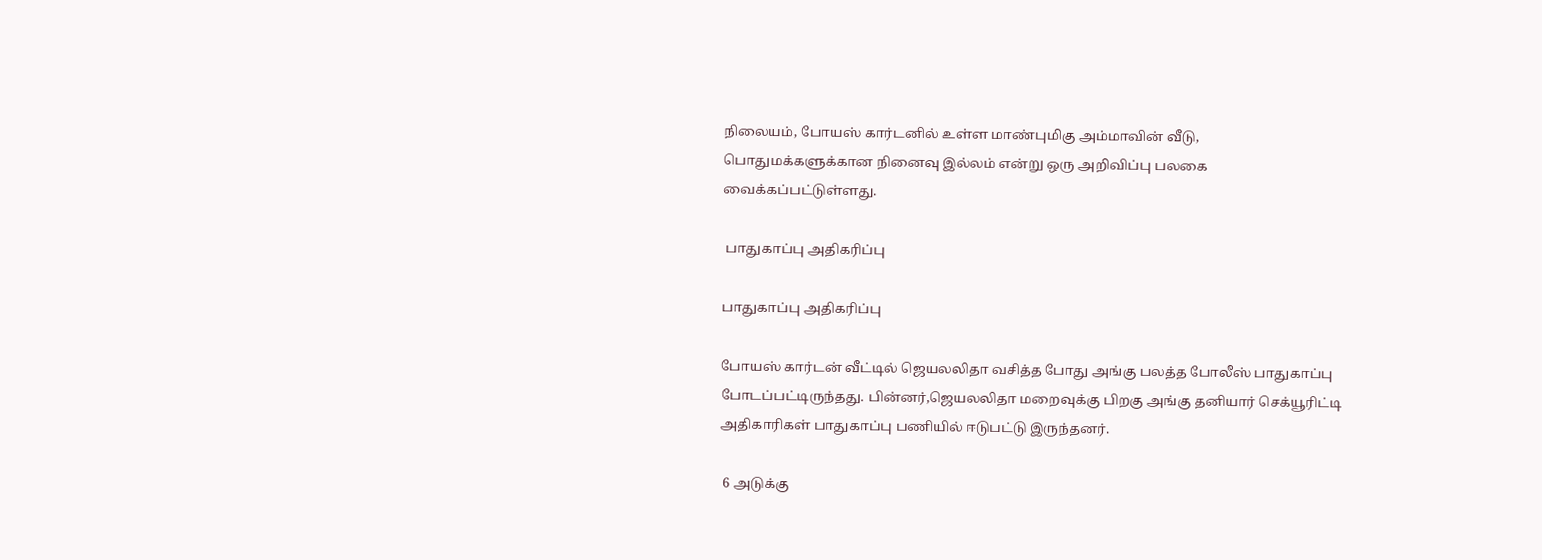நிலையம், போயஸ் கார்டனில் உள்ள மாண்புமிகு அம்மாவின் வீடு, பொதுமக்களுக்கான நினைவு இல்லம் என்று ஒரு அறிவிப்பு பலகை வைக்கப்பட்டுள்ளது.

 பாதுகாப்பு அதிகரிப்பு

பாதுகாப்பு அதிகரிப்பு

போயஸ் கார்டன் வீட்டில் ஜெயலலிதா வசித்த போது அங்கு பலத்த போலீஸ் பாதுகாப்பு போடப்பட்டிருந்தது. பின்னர்,ஜெயலலிதா மறைவுக்கு பிறகு அங்கு தனியார் செக்யூரிட்டி அதிகாரிகள் பாதுகாப்பு பணியில் ஈடுபட்டு இருந்தனர்.

 6 அடுக்கு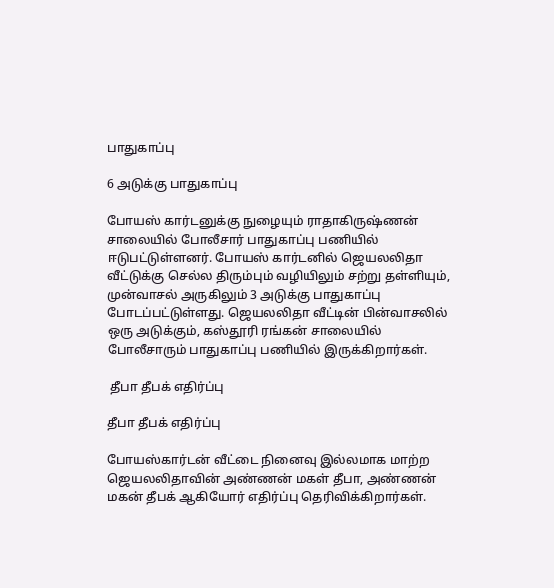பாதுகாப்பு

6 அடுக்கு பாதுகாப்பு

போயஸ் கார்டனுக்கு நுழையும் ராதாகிருஷ்ணன் சாலையில் போலீசார் பாதுகாப்பு பணியில் ஈடுபட்டுள்ளனர். போயஸ் கார்டனில் ஜெயலலிதா வீட்டுக்கு செல்ல திரும்பும் வழியிலும் சற்று தள்ளியும், முன்வாசல் அருகிலும் 3 அடுக்கு பாதுகாப்பு போடப்பட்டுள்ளது. ஜெயலலிதா வீட்டின் பின்வாசலில் ஒரு அடுக்கும், கஸ்தூரி ரங்கன் சாலையில் போலீசாரும் பாதுகாப்பு பணியில் இருக்கிறார்கள்.

 தீபா தீபக் எதிர்ப்பு

தீபா தீபக் எதிர்ப்பு

போயஸ்கார்டன் வீட்டை நினைவு இல்லமாக மாற்ற ஜெயலலிதாவின் அண்ணன் மகள் தீபா, அண்ணன் மகன் தீபக் ஆகியோர் எதிர்ப்பு தெரிவிக்கிறார்கள்.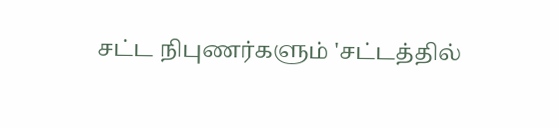சட்ட நிபுணர்களும் 'சட்டத்தில்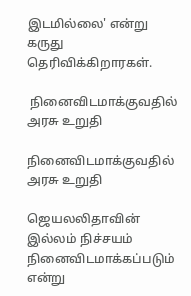இடமில்லை' என்று கருது தெரிவிக்கிறாரகள்.

 நினைவிடமாக்குவதில் அரசு உறுதி

நினைவிடமாக்குவதில் அரசு உறுதி

ஜெயலலிதாவின் இல்லம் நிச்சயம் நினைவிடமாக்கப்படும் என்று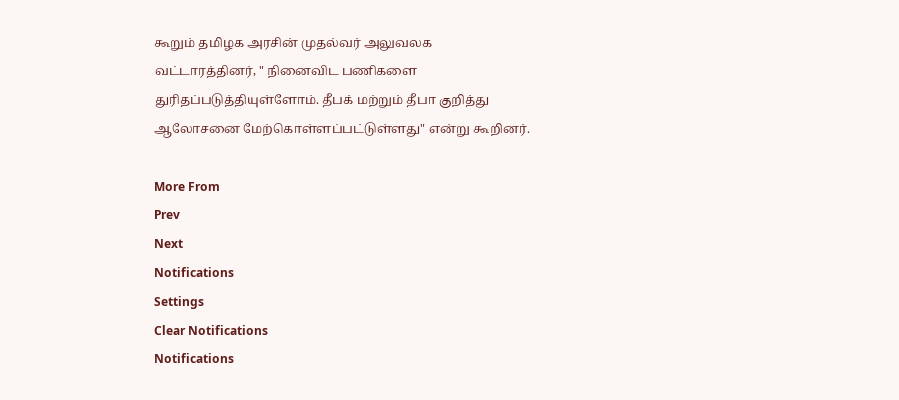கூறும் தமிழக அரசின் முதல்வர் அலுவலக வட்டாரத்தினர், " நினைவிட பணிகளை துரிதப்படுத்தியுள்ளோம். தீபக் மற்றும் தீபா குறித்து ஆலோசனை மேற்கொள்ளப்பட்டுள்ளது" என்று கூறினர்.

More From
Prev
Next
Notifications
Settings
Clear Notifications
Notifications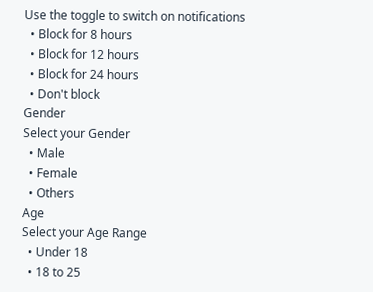Use the toggle to switch on notifications
  • Block for 8 hours
  • Block for 12 hours
  • Block for 24 hours
  • Don't block
Gender
Select your Gender
  • Male
  • Female
  • Others
Age
Select your Age Range
  • Under 18
  • 18 to 25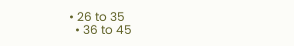• 26 to 35
  • 36 to 45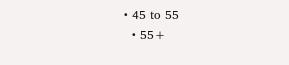• 45 to 55
  • 55+